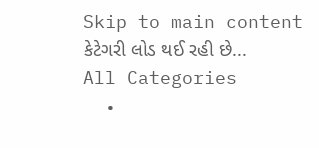Skip to main content
કેટેગરી લોડ થઈ રહી છે...
All Categories
  •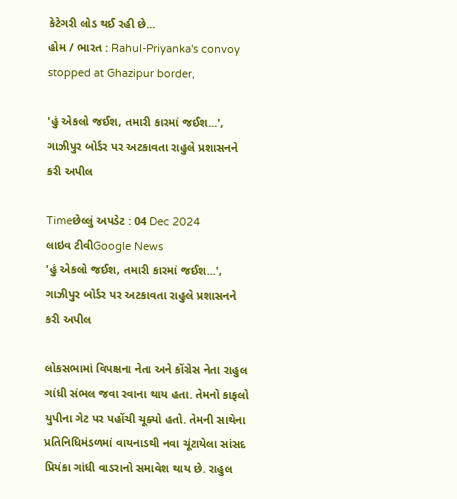કેટેગરી લોડ થઈ રહી છે...
હોમ / ભારત : Rahul-Priyanka's convoy stopped at Ghazipur border,

'હું એકલો જઈશ, તમારી કારમાં જઈશ...', ગાઝીપુર બોર્ડર પર અટકાવતા રાહુલે પ્રશાસનને કરી અપીલ

Timeછેલ્લું અપડેટ : 04 Dec 2024
લાઇવ ટીવીGoogle News
'હું એકલો જઈશ, તમારી કારમાં જઈશ...', ગાઝીપુર બોર્ડર પર અટકાવતા રાહુલે પ્રશાસનને કરી અપીલ

લોકસભામાં વિપક્ષના નેતા અને કોંગ્રેસ નેતા રાહુલ ગાંધી સંભલ જવા રવાના થાય હતા. તેમનો કાફલો યુપીના ગેટ પર પહોંચી ચૂક્યો હતો. તેમની સાથેના પ્રતિનિધિમંડળમાં વાયનાડથી નવા ચૂંટાયેલા સાંસદ પ્રિયંકા ગાંધી વાડરાનો સમાવેશ થાય છે. રાહુલ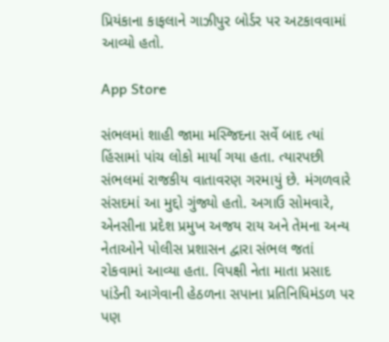પ્રિયંકાના કાફલાને ગાઝીપુર બોર્ડર પર અટકાવવામાં આવ્યો હતો.

App Store

સંભલમાં શાહી જામા મસ્જિદના સર્વે બાદ ત્યાં હિંસામાં પાંચ લોકો માર્યા ગયા હતા. ત્યારપછી સંભલમાં રાજકીય વાતાવરણ ગરમાયું છે. મંગળવારે સંસદમાં આ મુદ્દો ગુંજ્યો હતો. અગાઉ સોમવારે, એનસીના પ્રદેશ પ્રમુખ અજય રાય અને તેમના અન્ય નેતાઓને પોલીસ પ્રશાસન દ્વારા સંભલ જતાં રોકવામાં આવ્યા હતા. વિપક્ષી નેતા માતા પ્રસાદ પાંડેની આગેવાની હેઠળના સપાના પ્રતિનિધિમંડળ પર પણ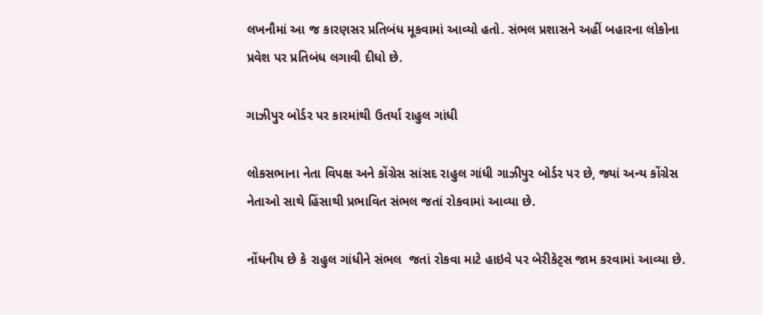લખનૌમાં આ જ કારણસર પ્રતિબંધ મૂકવામાં આવ્યો હતો. સંભલ પ્રશાસને અહીં બહારના લોકોના પ્રવેશ પર પ્રતિબંધ લગાવી દીધો છે.

ગાઝીપુર બોર્ડર પર કારમાંથી ઉતર્યા રાહુલ ગાંધી

લોકસભાના નેતા વિપક્ષ અને કોંગ્રેસ સાંસદ રાહુલ ગાંધી ગાઝીપુર બોર્ડર પર છે, જ્યાં અન્ય કોંગ્રેસ નેતાઓ સાથે હિંસાથી પ્રભાવિત સંભલ જતાં રોકવામાં આવ્યા છે.

નોંધનીય છે કે રાહુલ ગાંધીને સંભલ  જતાં રોકવા માટે હાઇવે પર બેરીકેટ્સ જામ કરવામાં આવ્યા છે.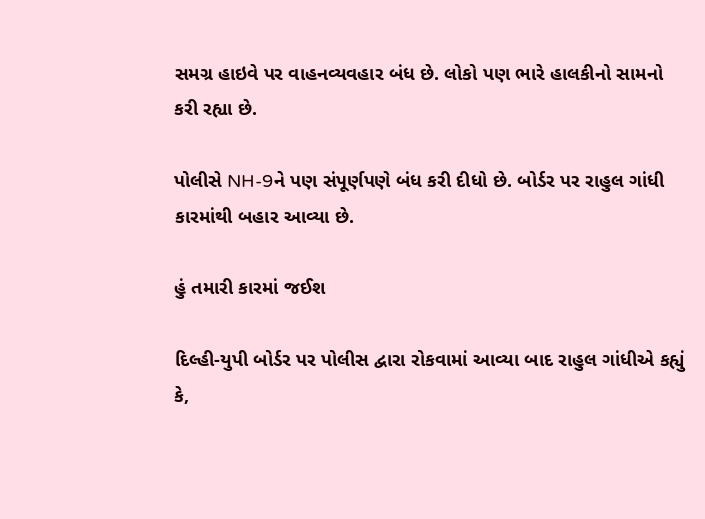સમગ્ર હાઇવે પર વાહનવ્યવહાર બંધ છે. લોકો પણ ભારે હાલકીનો સામનો કરી રહ્યા છે.

પોલીસે NH-9ને પણ સંપૂર્ણપણે બંધ કરી દીધો છે. બોર્ડર પર રાહુલ ગાંધી કારમાંથી બહાર આવ્યા છે.

હું તમારી કારમાં જઈશ

દિલ્હી-યુપી બોર્ડર પર પોલીસ દ્વારા રોકવામાં આવ્યા બાદ રાહુલ ગાંધીએ કહ્યું કે,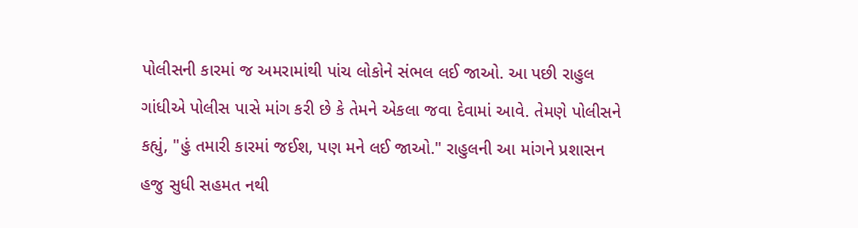પોલીસની કારમાં જ અમરામાંથી પાંચ લોકોને સંભલ લઈ જાઓ. આ પછી રાહુલ ગાંધીએ પોલીસ પાસે માંગ કરી છે કે તેમને એકલા જવા દેવામાં આવે. તેમણે પોલીસને કહ્યું, "હું તમારી કારમાં જઈશ, પણ મને લઈ જાઓ." રાહુલની આ માંગને પ્રશાસન હજુ સુધી સહમત નથી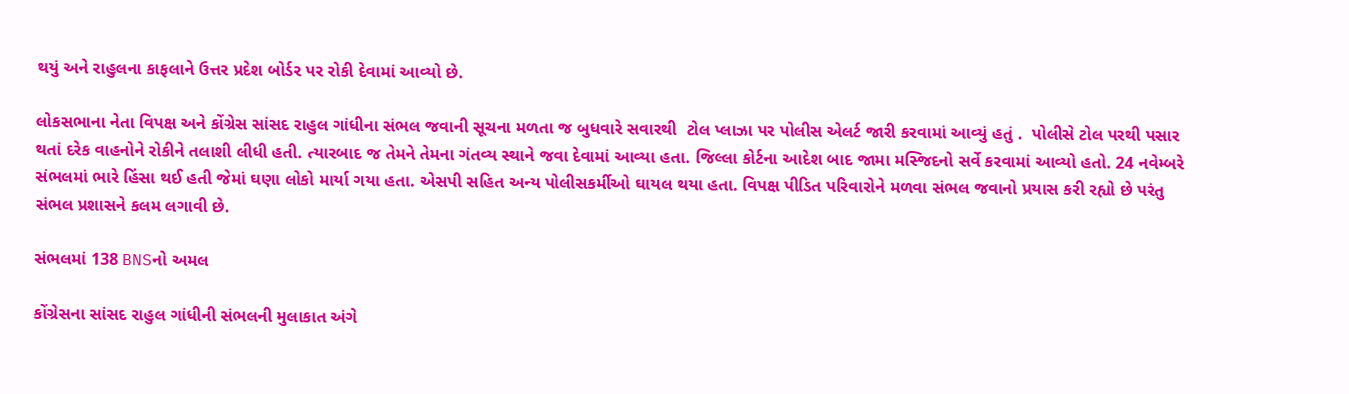થયું અને રાહુલના કાફલાને ઉત્તર પ્રદેશ બોર્ડર પર રોકી દેવામાં આવ્યો છે.

લોકસભાના નેતા વિપક્ષ અને કોંગ્રેસ સાંસદ રાહુલ ગાંધીના સંભલ જવાની સૂચના મળતા જ બુધવારે સવારથી  ટોલ પ્લાઝા પર પોલીસ એલર્ટ જારી કરવામાં આવ્યું હતું .  પોલીસે ટોલ પરથી પસાર થતાં દરેક વાહનોને રોકીને તલાશી લીધી હતી. ત્યારબાદ જ તેમને તેમના ગંતવ્ય સ્થાને જવા દેવામાં આવ્યા હતા. જિલ્લા કોર્ટના આદેશ બાદ જામા મસ્જિદનો સર્વે કરવામાં આવ્યો હતો. 24 નવેમ્બરે સંભલમાં ભારે હિંસા થઈ હતી જેમાં ઘણા લોકો માર્યા ગયા હતા. એસપી સહિત અન્ય પોલીસકર્મીઓ ઘાયલ થયા હતા. વિપક્ષ પીડિત પરિવારોને મળવા સંભલ જવાનો પ્રયાસ કરી રહ્યો છે પરંતુ સંભલ પ્રશાસને કલમ લગાવી છે.

સંભલમાં 138 BNSનો અમલ

કોંગ્રેસના સાંસદ રાહુલ ગાંધીની સંભલની મુલાકાત અંગે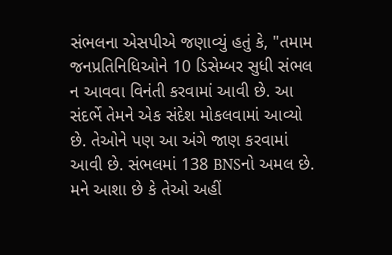સંભલના એસપીએ જણાવ્યું હતું કે, "તમામ જનપ્રતિનિધિઓને 10 ડિસેમ્બર સુધી સંભલ ન આવવા વિનંતી કરવામાં આવી છે. આ સંદર્ભે તેમને એક સંદેશ મોકલવામાં આવ્યો છે. તેઓને પણ આ અંગે જાણ કરવામાં આવી છે. સંભલમાં 138 BNSનો અમલ છે. મને આશા છે કે તેઓ અહીં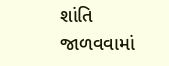શાંતિ જાળવવામાં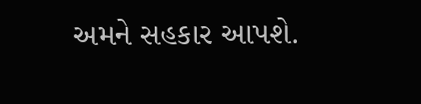અમને સહકાર આપશે.